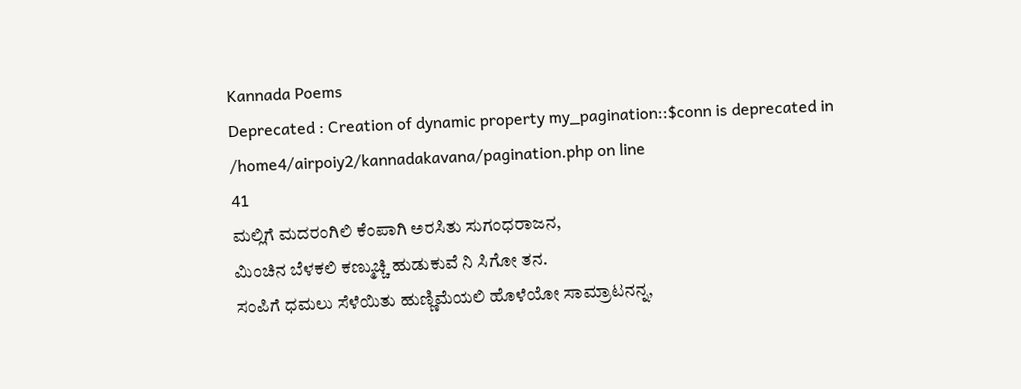Kannada Poems
Deprecated : Creation of dynamic property my_pagination::$conn is deprecated in
/home4/airpoiy2/kannadakavana/pagination.php on line
41
ಮಲ್ಲಿಗೆ ಮದರಂಗಿಲಿ ಕೆಂಪಾಗಿ ಅರಸಿತು ಸುಗಂಧರಾಜನ,
ಮಿಂಚಿನ ಬೆಳಕಲಿ ಕಣ್ಮುಚ್ಚಿ ಹುಡುಕುವೆ ನಿ ಸಿಗೋ ತನ.
ಸಂಪಿಗೆ ಧಮಲು ಸೆಳೆಯಿತು ಹುಣ್ಣಿಮೆಯಲಿ ಹೊಳೆಯೋ ಸಾಮ್ರಾಟನನ್ನ,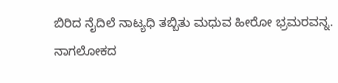ಬಿರಿದ ನೈದಿಲೆ ನಾಟ್ಯಧಿ ತಬ್ಬಿತು ಮಧುವ ಹೀರೋ ಭ್ರಮರವನ್ನ.
ನಾಗಲೋಕದ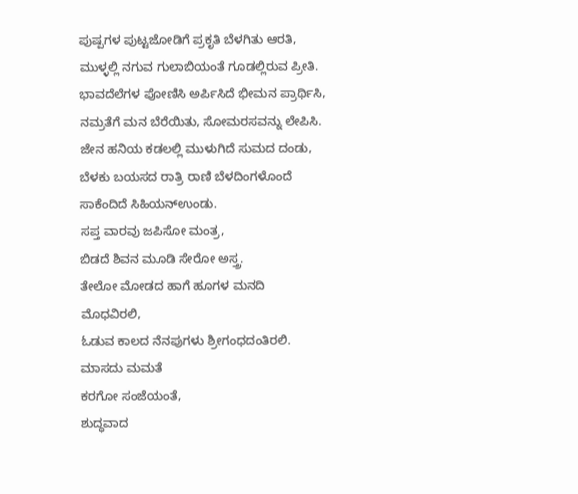ಪುಷ್ಪಗಳ ಪುಟ್ಟಜೋಡಿಗೆ ಪ್ರಕೃತಿ ಬೆಳಗಿತು ಆರತಿ,
ಮುಳ್ಳಲ್ಲಿ ನಗುವ ಗುಲಾಬಿಯಂತೆ ಗೂಡಲ್ಲಿರುವ ಪ್ರೀತಿ.
ಭಾವದೆಲೆಗಳ ಪೋಣಿಸಿ ಅರ್ಪಿಸಿದೆ ಭೀಮನ ಪ್ರಾರ್ಥಿಸಿ,
ನಮ್ರತೆಗೆ ಮನ ಬೆರೆಯಿತು, ಸೋಮರಸವನ್ನು ಲೇಪಿಸಿ.
ಜೇನ ಹನಿಯ ಕಡಲಲ್ಲಿ ಮುಳುಗಿದೆ ಸುಮದ ದಂಡು,
ಬೆಳಕು ಬಯಸದ ರಾತ್ರಿ ರಾಣಿ ಬೆಳದಿಂಗಳೊಂದೆ ಸಾಕೆಂದಿದೆ ಸಿಹಿಯನ್ಉಂಡು.
ಸಪ್ತ ವಾರವು ಜಪಿಸೋ ಮಂತ್ರ,
ಬಿಡದೆ ಶಿವನ ಮೂಡಿ ಸೇರೋ ಅಸ್ತ್ರ.
ತೇಲೋ ಮೋಡದ ಹಾಗೆ ಹೂಗಳ ಮನದಿ ಮೊಧವಿರಲಿ,
ಓಡುವ ಕಾಲದ ನೆನಪುಗಳು ಶ್ರೀಗಂಧದಂತಿರಲಿ.
ಮಾಸದು ಮಮತೆ
ಕರಗೋ ಸಂಜೆಯಂತೆ,
ಶುದ್ಧವಾದ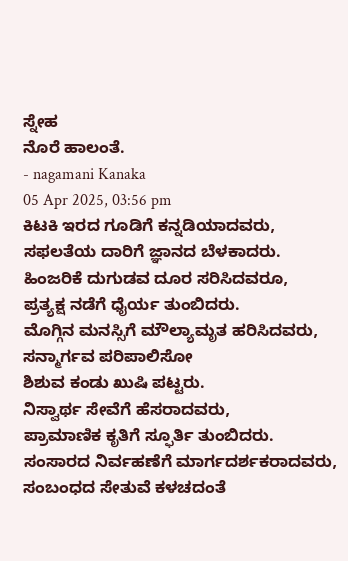ಸ್ನೇಹ
ನೊರೆ ಹಾಲಂತೆ.
- nagamani Kanaka
05 Apr 2025, 03:56 pm
ಕಿಟಕಿ ಇರದ ಗೂಡಿಗೆ ಕನ್ನಡಿಯಾದವರು,
ಸಫಲತೆಯ ದಾರಿಗೆ ಜ್ಞಾನದ ಬೆಳಕಾದರು.
ಹಿಂಜರಿಕೆ ದುಗುಡವ ದೂರ ಸರಿಸಿದವರೂ,
ಪ್ರತ್ಯಕ್ಷ ನಡೆಗೆ ಧೈರ್ಯ ತುಂಬಿದರು.
ಮೊಗ್ಗಿನ ಮನಸ್ಸಿಗೆ ಮೌಲ್ಯಾಮೃತ ಹರಿಸಿದವರು,
ಸನ್ಮಾರ್ಗವ ಪರಿಪಾಲಿಸೋ
ಶಿಶುವ ಕಂಡು ಖುಷಿ ಪಟ್ಟರು.
ನಿಸ್ವಾರ್ಥ ಸೇವೆಗೆ ಹೆಸರಾದವರು,
ಪ್ರಾಮಾಣಿಕ ಕೃತಿಗೆ ಸ್ಫೂರ್ತಿ ತುಂಬಿದರು.
ಸಂಸಾರದ ನಿರ್ವಹಣೆಗೆ ಮಾರ್ಗದರ್ಶಕರಾದವರು,
ಸಂಬಂಧದ ಸೇತುವೆ ಕಳಚದಂತೆ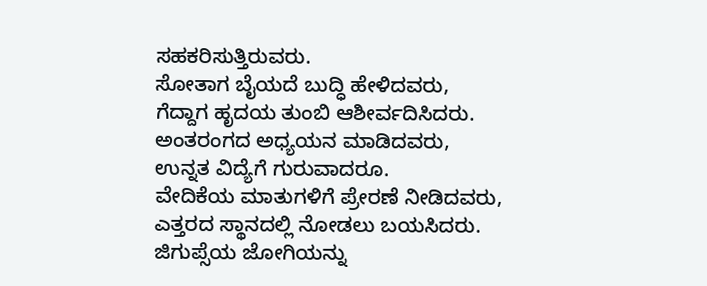ಸಹಕರಿಸುತ್ತಿರುವರು.
ಸೋತಾಗ ಬೈಯದೆ ಬುದ್ಧಿ ಹೇಳಿದವರು,
ಗೆದ್ದಾಗ ಹೃದಯ ತುಂಬಿ ಆಶೀರ್ವದಿಸಿದರು.
ಅಂತರಂಗದ ಅಧ್ಯಯನ ಮಾಡಿದವರು,
ಉನ್ನತ ವಿದ್ಯೆಗೆ ಗುರುವಾದರೂ.
ವೇದಿಕೆಯ ಮಾತುಗಳಿಗೆ ಪ್ರೇರಣೆ ನೀಡಿದವರು,
ಎತ್ತರದ ಸ್ಥಾನದಲ್ಲಿ ನೋಡಲು ಬಯಸಿದರು.
ಜಿಗುಪ್ಸೆಯ ಜೋಗಿಯನ್ನು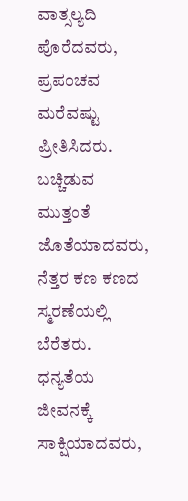ವಾತ್ಸಲ್ಯದಿ ಪೊರೆದವರು,
ಪ್ರಪಂಚವ ಮರೆವಷ್ಟು ಪ್ರೀತಿಸಿದರು.
ಬಚ್ಚಿಡುವ ಮುತ್ತಂತೆ ಜೊತೆಯಾದವರು,
ನೆತ್ತರ ಕಣ ಕಣದ ಸ್ಮರಣೆಯಲ್ಲಿ ಬೆರೆತರು.
ಧನ್ಯತೆಯ ಜೀವನಕ್ಕೆ ಸಾಕ್ಷಿಯಾದವರು,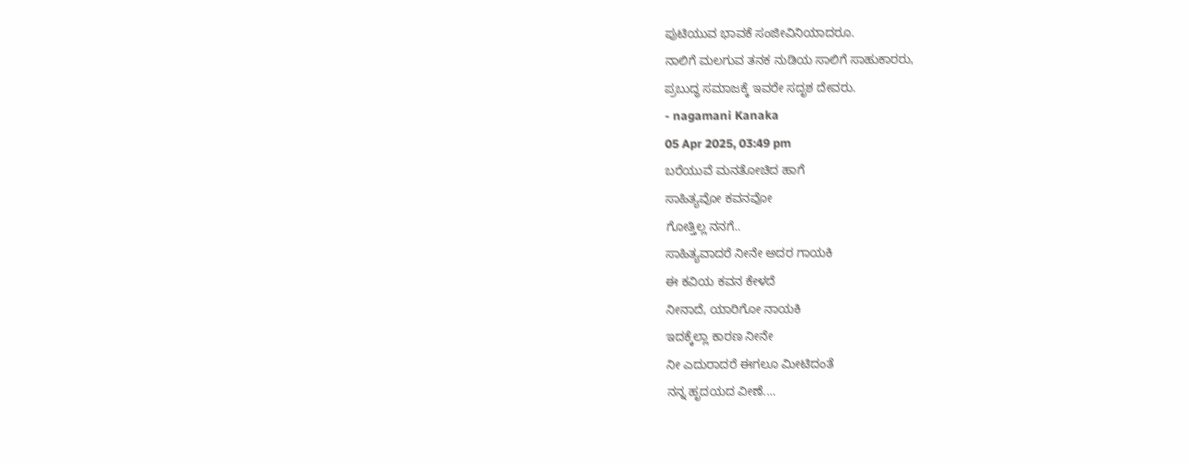ಪುಟಿಯುವ ಭಾವಕೆ ಸಂಜೀವಿನಿಯಾದರೂ.
ನಾಲಿಗೆ ಮಲಗುವ ತನಕ ನುಡಿಯ ಸಾಲಿಗೆ ಸಾಹುಕಾರರು,
ಪ್ರಬುದ್ಧ ಸಮಾಜಕ್ಕೆ ಇವರೇ ಸದೃಶ ದೇವರು.
- nagamani Kanaka
05 Apr 2025, 03:49 pm
ಬರೆಯುವೆ ಮನತೋಚಿದ ಹಾಗೆ
ಸಾಹಿತ್ಯವೋ ಕವನವೋ
ಗೋತ್ತಿಲ್ಲ ನನಗೆ..
ಸಾಹಿತ್ಯವಾದರೆ ನೀನೇ ಅದರ ಗಾಯಕಿ
ಈ ಕವಿಯ ಕವನ ಕೇಳದೆ
ನೀನಾದೆ, ಯಾರಿಗೋ ನಾಯಕಿ
ಇದಕ್ಕೆಲ್ಲಾ ಕಾರಣ ನೀನೇ
ನೀ ಎದುರಾದರೆ ಈಗಲೂ ಮೀಟಿದಂತೆ
ನನ್ನ ಹೃದಯದ ವೀಣೆ....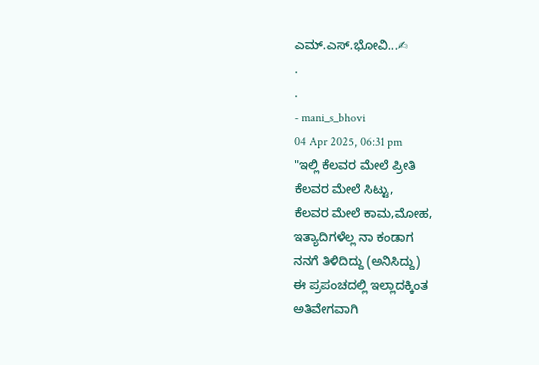ಎಮ್.ಎಸ್.ಭೋವಿ...✍
.
.
- mani_s_bhovi
04 Apr 2025, 06:31 pm
"ಇಲ್ಲಿ ಕೆಲವರ ಮೇಲೆ ಪ್ರೀತಿ
ಕೆಲವರ ಮೇಲೆ ಸಿಟ್ಟು,
ಕೆಲವರ ಮೇಲೆ ಕಾಮ,ಮೋಹ,
ಇತ್ಯಾದಿಗಳೆಲ್ಲ ನಾ ಕಂಡಾಗ
ನನಗೆ ತಿಳಿದಿದ್ದು (ಅನಿಸಿದ್ದು)
ಈ ಪ್ರಪಂಚದಲ್ಲಿ ಇಲ್ಲಾದಕ್ಕಿಂತ
ಅತಿವೇಗವಾಗಿ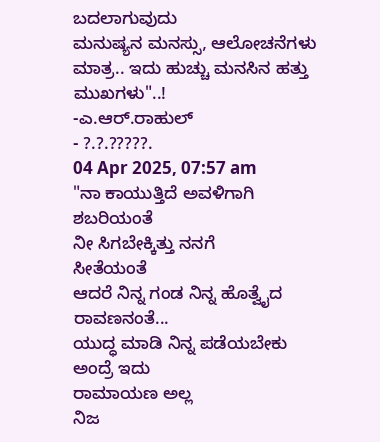ಬದಲಾಗುವುದು
ಮನುಷ್ಯನ ಮನಸ್ಸು, ಆಲೋಚನೆಗಳು
ಮಾತ್ರ.. ಇದು ಹುಚ್ಚು ಮನಸಿನ ಹತ್ತು
ಮುಖಗಳು"..!
-ಎ.ಆರ್.ರಾಹುಲ್
- ?.?.?????.
04 Apr 2025, 07:57 am
"ನಾ ಕಾಯುತ್ತಿದೆ ಅವಳಿಗಾಗಿ
ಶಬರಿಯಂತೆ
ನೀ ಸಿಗಬೇಕ್ಕಿತ್ತು ನನಗೆ
ಸೀತೆಯಂತೆ
ಆದರೆ ನಿನ್ನ ಗಂಡ ನಿನ್ನ ಹೊತ್ವೈದ
ರಾವಣನಂತೆ...
ಯುದ್ಧ ಮಾಡಿ ನಿನ್ನ ಪಡೆಯಬೇಕು
ಅಂದ್ರೆ ಇದು
ರಾಮಾಯಣ ಅಲ್ಲ
ನಿಜ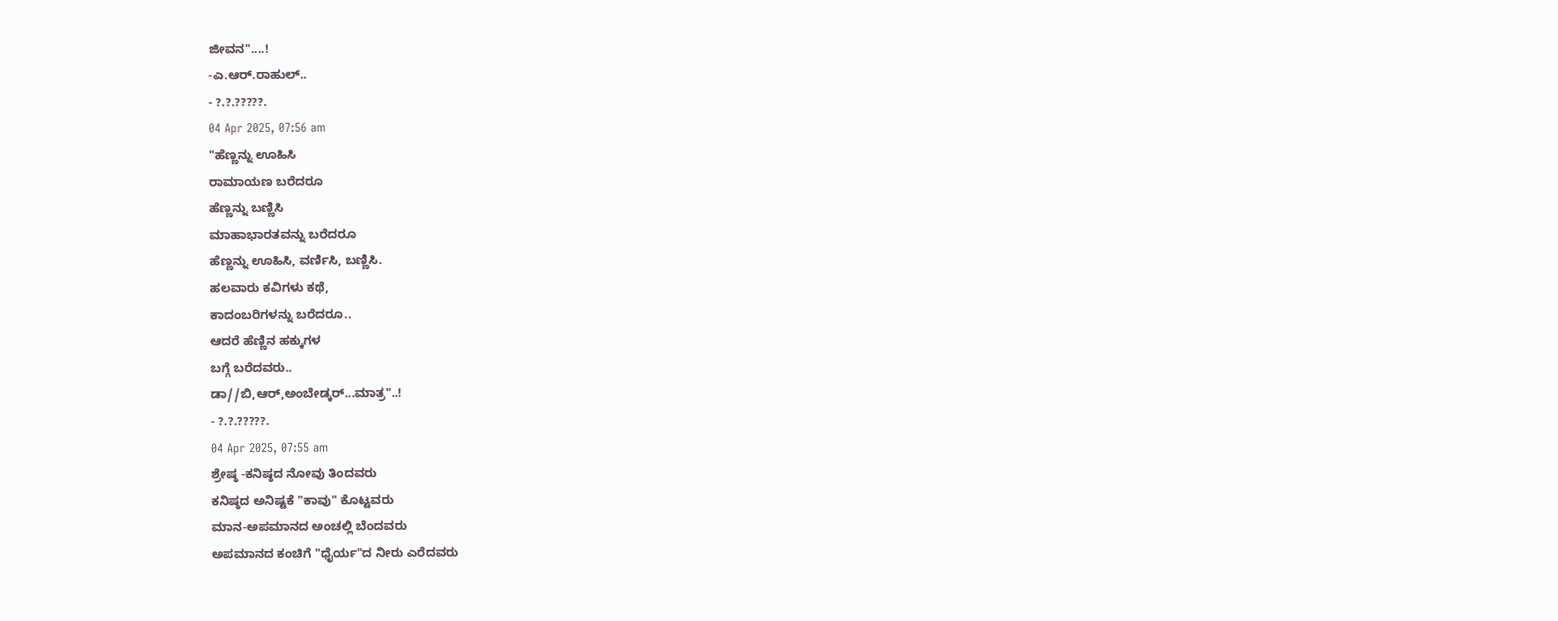ಜೀವನ"....!
-ಎ.ಆರ್.ರಾಹುಲ್..
- ?.?.?????.
04 Apr 2025, 07:56 am
"ಹೆಣ್ಣನ್ನು ಊಹಿಸಿ
ರಾಮಾಯಣ ಬರೆದರೂ
ಹೆಣ್ಣನ್ನು ಬಣ್ಣಿಸಿ
ಮಾಹಾಭಾರತವನ್ನು ಬರೆದರೂ
ಹೆಣ್ಣನ್ನು ಊಹಿಸಿ, ವರ್ಣಿಸಿ, ಬಣ್ಣಿಸಿ.
ಹಲವಾರು ಕವಿಗಳು ಕಥೆ,
ಕಾದಂಬರಿಗಳನ್ನು ಬರೆದರೂ..
ಆದರೆ ಹೆಣ್ಣಿನ ಹಕ್ಕುಗಳ
ಬಗ್ಗೆ ಬರೆದವರು..
ಡಾ//ಬಿ,ಆರ್,ಅಂಬೇಡ್ಕರ್...ಮಾತ್ರ"..!
- ?.?.?????.
04 Apr 2025, 07:55 am
ಶ್ರೇಷ್ಠ -ಕನಿಷ್ಠದ ನೋವು ತಿಂದವರು
ಕನಿಷ್ಠದ ಅನಿಷ್ಟಕೆ "ಕಾವು" ಕೊಟ್ಟವರು
ಮಾನ-ಅಪಮಾನದ ಅಂಚಲ್ಲಿ ಬೆಂದವರು
ಅಪಮಾನದ ಕಂಚಿಗೆ "ಧೈರ್ಯ"ದ ನೀರು ಎರೆದವರು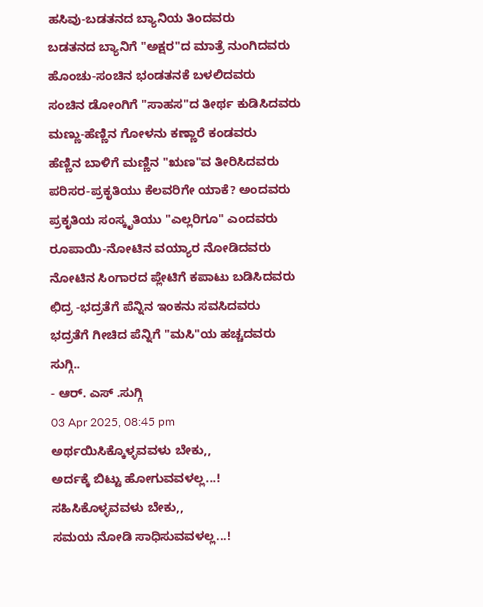ಹಸಿವು-ಬಡತನದ ಬ್ಯಾನಿಯ ತಿಂದವರು
ಬಡತನದ ಬ್ಯಾನಿಗೆ "ಅಕ್ಷರ"ದ ಮಾತ್ರೆ ನುಂಗಿದವರು
ಹೊಂಚು-ಸಂಚಿನ ಭಂಡತನಕೆ ಬಳಲಿದವರು
ಸಂಚಿನ ಡೋಂಗಿಗೆ "ಸಾಹಸ"ದ ತೀರ್ಥ ಕುಡಿಸಿದವರು
ಮಣ್ಣು-ಹೆಣ್ಣಿನ ಗೋಳನು ಕಣ್ಣಾರೆ ಕಂಡವರು
ಹೆಣ್ಣಿನ ಬಾಳಿಗೆ ಮಣ್ಣಿನ "ಋಣ"ವ ತೀರಿಸಿದವರು
ಪರಿಸರ-ಪ್ರಕೃತಿಯು ಕೆಲವರಿಗೇ ಯಾಕೆ? ಅಂದವರು
ಪ್ರಕೃತಿಯ ಸಂಸ್ಕೃತಿಯು "ಎಲ್ಲರಿಗೂ" ಎಂದವರು
ರೂಪಾಯಿ-ನೋಟಿನ ವಯ್ಯಾರ ನೋಡಿದವರು
ನೋಟಿನ ಸಿಂಗಾರದ ಪ್ಲೇಟಿಗೆ ಕಪಾಟು ಬಡಿಸಿದವರು
ಛಿದ್ರ -ಭದ್ರತೆಗೆ ಪೆನ್ನಿನ ಇಂಕನು ಸವಸಿದವರು
ಭದ್ರತೆಗೆ ಗೀಚಿದ ಪೆನ್ನಿಗೆ "ಮಸಿ"ಯ ಹಚ್ಚದವರು
ಸುಗ್ಗಿ..
- ಆರ್. ಎಸ್ .ಸುಗ್ಗಿ
03 Apr 2025, 08:45 pm
ಅರ್ಥಯಿಸಿಕ್ಕೊಳ್ಳವವಳು ಬೇಕು,,
ಅರ್ದಕ್ಕೆ ಬಿಟ್ಟು ಹೋಗುವವಳಲ್ಲ...!
ಸಹಿಸಿಕೊಳ್ಳವವಳು ಬೇಕು,,
ಸಮಯ ನೋಡಿ ಸಾಧಿಸುವವಳಲ್ಲ...!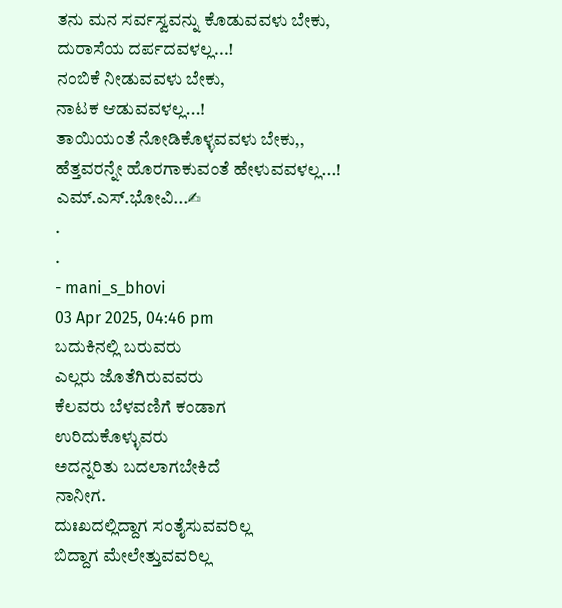ತನು ಮನ ಸರ್ವಸ್ವವನ್ನು ಕೊಡುವವಳು ಬೇಕು,
ದುರಾಸೆಯ ದರ್ಪದವಳಲ್ಲ...!
ನಂಬಿಕೆ ನೀಡುವವಳು ಬೇಕು,
ನಾಟಕ ಆಡುವವಳಲ್ಲ...!
ತಾಯಿಯಂತೆ ನೋಡಿಕೊಳ್ಳವವಳು ಬೇಕು,,
ಹೆತ್ತವರನ್ನೇ ಹೊರಗಾಕುವಂತೆ ಹೇಳುವವಳಲ್ಲ...!
ಎಮ್.ಎಸ್.ಭೋವಿ...✍
.
.
- mani_s_bhovi
03 Apr 2025, 04:46 pm
ಬದುಕಿನಲ್ಲಿ ಬರುವರು
ಎಲ್ಲರು ಜೊತೆಗಿರುವವರು
ಕೆಲವರು ಬೆಳವಣಿಗೆ ಕಂಡಾಗ
ಉರಿದುಕೊಳ್ಳುವರು
ಅದನ್ನರಿತು ಬದಲಾಗಬೇಕಿದೆ
ನಾನೀಗ.
ದುಃಖದಲ್ಲಿದ್ದಾಗ ಸಂತೈಸುವವರಿಲ್ಲ
ಬಿದ್ದಾಗ ಮೇಲೇತ್ತುವವರಿಲ್ಲ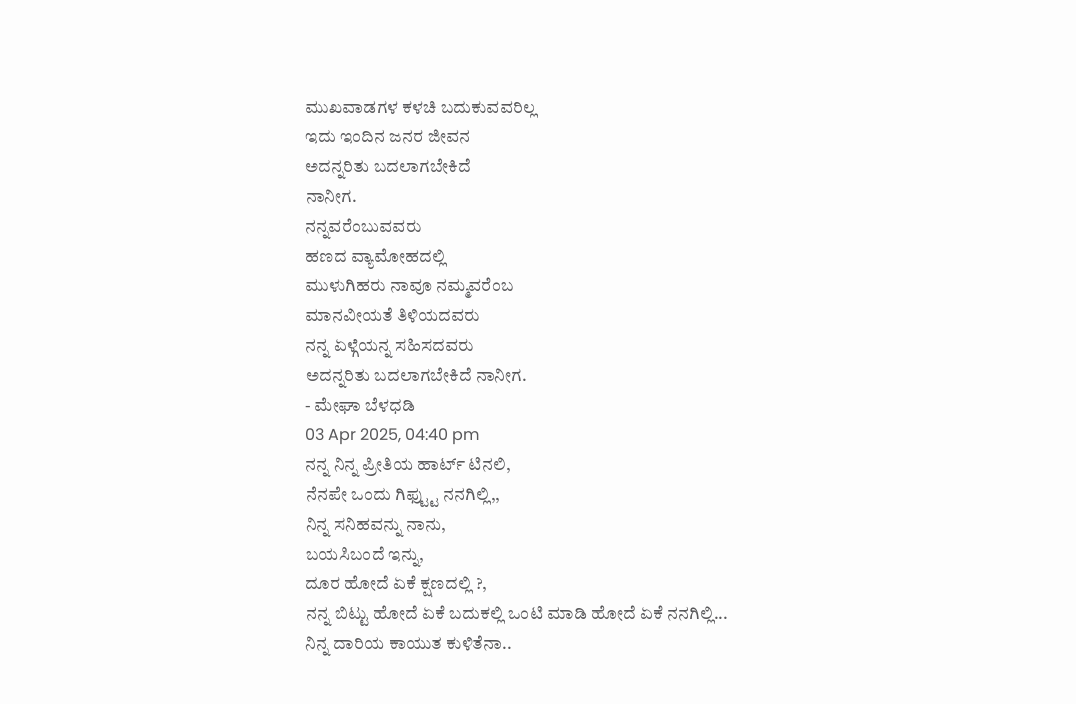ಮುಖವಾಡಗಳ ಕಳಚಿ ಬದುಕುವವರಿಲ್ಲ
ಇದು ಇಂದಿನ ಜನರ ಜೀವನ
ಅದನ್ನರಿತು ಬದಲಾಗಬೇಕಿದೆ
ನಾನೀಗ.
ನನ್ನವರೆಂಬುವವರು
ಹಣದ ವ್ಯಾಮೋಹದಲ್ಲಿ
ಮುಳುಗಿಹರು ನಾವೂ ನಮ್ಮವರೆಂಬ
ಮಾನವೀಯತೆ ತಿಳಿಯದವರು
ನನ್ನ ಏಳ್ಗೆಯನ್ನ ಸಹಿಸದವರು
ಅದನ್ನರಿತು ಬದಲಾಗಬೇಕಿದೆ ನಾನೀಗ.
- ಮೇಘಾ ಬೆಳಧಡಿ
03 Apr 2025, 04:40 pm
ನನ್ನ ನಿನ್ನ ಪ್ರೀತಿಯ ಹಾರ್ಟ್ ಟಿನಲಿ,
ನೆನಪೇ ಒಂದು ಗಿಫ್ಟ್ಟು ನನಗಿಲ್ಲಿ,,
ನಿನ್ನ ಸನಿಹವನ್ನು ನಾನು,
ಬಯಸಿಬಂದೆ ಇನ್ನು,
ದೂರ ಹೋದೆ ಏಕೆ ಕ್ಷಣದಲ್ಲಿ ?,
ನನ್ನ ಬಿಟ್ಟು ಹೋದೆ ಏಕೆ ಬದುಕಲ್ಲಿ ಒಂಟಿ ಮಾಡಿ ಹೋದೆ ಏಕೆ ನನಗಿಲ್ಲಿ...
ನಿನ್ನ ದಾರಿಯ ಕಾಯುತ ಕುಳಿತೆನಾ..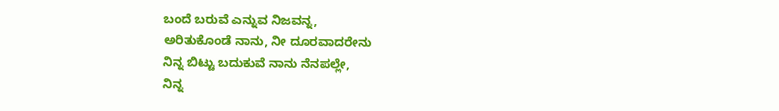ಬಂದೆ ಬರುವೆ ಎನ್ನುವ ನಿಜವನ್ನ,
ಅರಿತುಕೊಂಡೆ ನಾನು, ನೀ ದೂರವಾದರೇನು
ನಿನ್ನ ಬಿಟ್ಟು ಬದುಕುವೆ ನಾನು ನೆನಪಲ್ಲೇ,
ನಿನ್ನ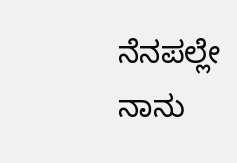ನೆನಪಲ್ಲೇ ನಾನು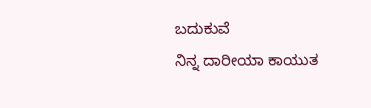ಬದುಕುವೆ
ನಿನ್ನ ದಾರೀಯಾ ಕಾಯುತ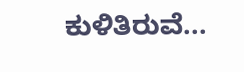ಕುಳಿತಿರುವೆ...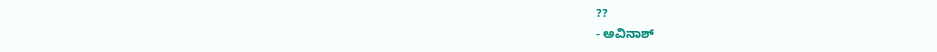??
- ಅವಿನಾಶ್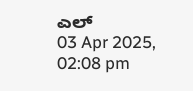ಎಲ್
03 Apr 2025, 02:08 pm